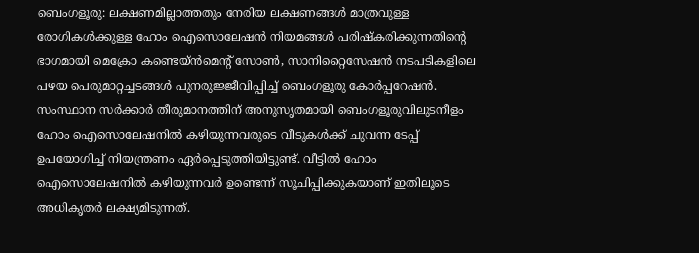ബെംഗളൂരു: ലക്ഷണമില്ലാത്തതും നേരിയ ലക്ഷണങ്ങള്‍ മാത്രവുള്ള രോഗികള്‍ക്കുള്ള ഹോം ഐസൊലേഷന്‍ നിയമങ്ങള്‍ പരിഷ്കരിക്കുന്നതിന്‍റെ ഭാഗമായി മെക്രോ കണ്ടെയ്ന്‍മെന്‍റ് സോണ്‍, സാനിറ്റൈസേഷന്‍ നടപടികളിലെ പഴയ പെരുമാറ്റച്ചടങ്ങള്‍ പുനരുജ്ജീവിപ്പിച്ച്‌ ബെംഗളൂരു കോര്‍പ്പറേഷന്‍. സംസ്ഥാന സര്‍ക്കാര്‍ തീരുമാനത്തിന് അനുസൃതമായി ബെംഗളൂരുവിലുടനീളം ഹോം ഐസൊലേഷനില്‍ കഴിയുന്നവരുടെ വീടുകള്‍ക്ക് ചുവന്ന ടേപ്പ് ഉപയോഗിച്ച്‌ നിയന്ത്രണം ഏര്‍പ്പെടുത്തിയിട്ടുണ്ട്. വീട്ടില്‍ ഹോം ഐസൊലേഷനില്‍ കഴിയുന്നവര്‍ ഉണ്ടെന്ന് സൂചിപ്പിക്കുകയാണ് ഇതിലൂടെ അധികൃതര്‍ ലക്ഷ്യമിടുന്നത്.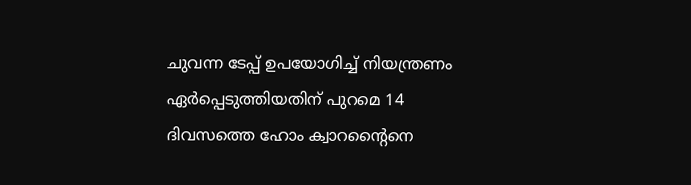ചുവന്ന ടേപ്പ് ഉപയോഗിച്ച്‌ നിയന്ത്രണം ഏര്‍പ്പെടുത്തിയതിന് പുറമെ 14 ദിവസത്തെ ഹോം ക്വാറന്‍റൈനെ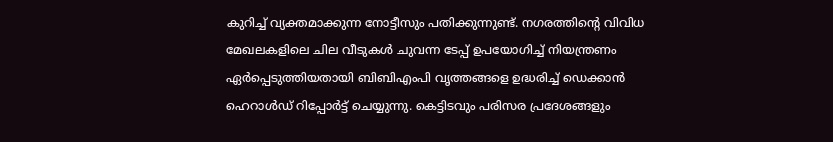കുറിച്ച്‌ വ്യക്തമാക്കുന്ന നോട്ടീസും പതിക്കുന്നുണ്ട്. നഗരത്തിന്‍റെ വിവിധ മേഖലകളിലെ ചില വീടുകള്‍ ചുവന്ന ടേപ്പ് ഉപയോഗിച്ച്‌ നിയന്ത്രണം ഏര്‍പ്പെടുത്തിയതായി ബിബിഎംപി വൃത്തങ്ങളെ ഉദ്ധരിച്ച്‌ ഡെക്കാന്‍ ഹെറാള്‍ഡ് റിപ്പോര്‍ട്ട് ചെയ്യുന്നു. കെട്ടിടവും പരിസര പ്രദേശങ്ങളും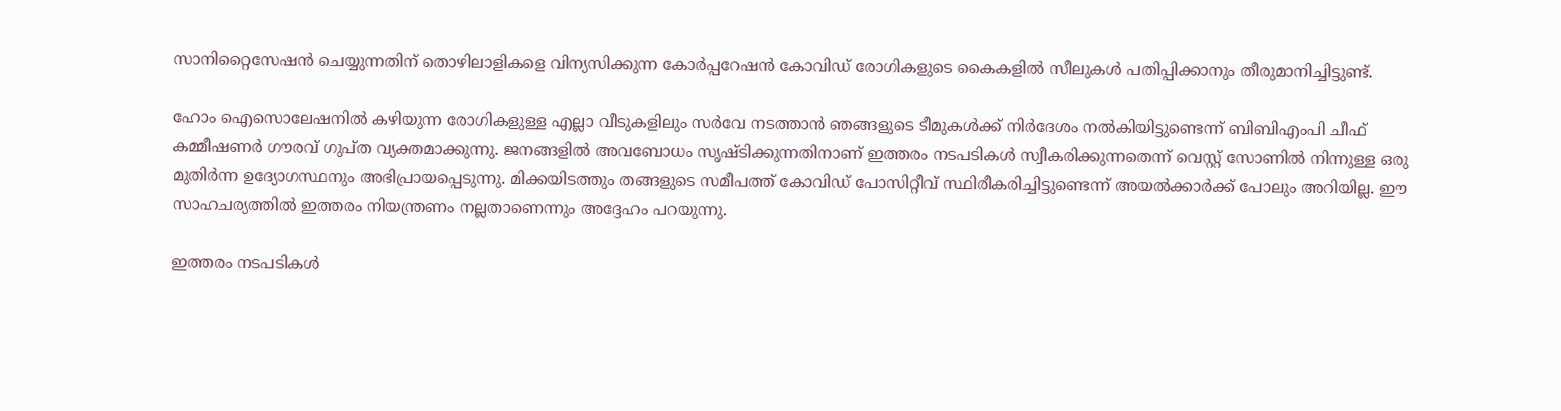സാനിറ്റൈസേഷന്‍ ചെയ്യുന്നതിന് തൊഴിലാളികളെ വിന്യസിക്കുന്ന കോര്‍പ്പറേഷന്‍ കോവിഡ് രോഗികളുടെ കൈകളില്‍ സീലുകള്‍ പതിപ്പിക്കാനും തീരുമാനിച്ചിട്ടുണ്ട്.

ഹോം ഐസൊലേഷനില്‍ കഴിയുന്ന രോഗികളുള്ള എല്ലാ വീടുകളിലും സര്‍വേ നടത്താന്‍ ഞങ്ങളുടെ ടീമുകള്‍ക്ക് നിര്‍ദേശം നല്‍കിയിട്ടുണ്ടെന്ന് ബിബിഎംപി ചീഫ് കമ്മീഷണര്‍ ഗൗരവ് ഗുപ്ത വ്യക്തമാക്കുന്നു. ജനങ്ങളില്‍ അവബോധം സൃഷ്ടിക്കുന്നതിനാണ് ഇത്തരം നടപടികള്‍ സ്വീകരിക്കുന്നതെന്ന് വെസ്റ്റ് സോണില്‍ നിന്നുള്ള ഒരു മുതിര്‍ന്ന ഉദ്യോഗസ്ഥനും അഭിപ്രായപ്പെടുന്നു. മിക്കയിടത്തും തങ്ങളുടെ സമീപത്ത് കോവിഡ് പോസിറ്റീവ് സ്ഥിരീകരിച്ചിട്ടുണ്ടെന്ന് അയല്‍ക്കാര്‍ക്ക് പോലും അറിയില്ല. ഈ സാഹചര്യത്തില്‍ ഇത്തരം നിയന്ത്രണം നല്ലതാണെന്നും അദ്ദേഹം പറയുന്നു.

ഇത്തരം നടപടികള്‍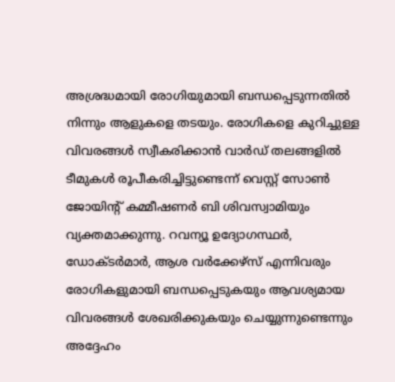അശ്രദ്ധമായി രോഗിയുമായി ബന്ധപ്പെടുന്നതില്‍ നിന്നും ആളുകളെ തടയും. രോഗികളെ കുറിച്ചുള്ള വിവരങ്ങള്‍ സ്വീകരിക്കാന്‍ വാര്‍ഡ് തലങ്ങളില്‍ ടീമുകള്‍ രൂപീകരിച്ചിട്ടുണ്ടെന്ന് വെസ്റ്റ് സോണ്‍ ജോയിന്റ് കമ്മീഷണര്‍ ബി ശിവസ്വാമിയും വ്യക്തമാക്കുന്നു. റവന്യൂ ഉദ്യോഗസ്ഥര്‍, ഡോക്ടര്‍മാര്‍, ആശ വര്‍ക്കേഴ്സ് എന്നിവരും രോഗികളുമായി ബന്ധപ്പെടുകയും ആവശ്യമായ വിവരങ്ങള്‍ ശേഖരിക്കുകയും ചെയ്യുന്നുണ്ടെന്നും അദ്ദേഹം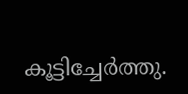കൂട്ടിച്ചേര്‍ത്തു.